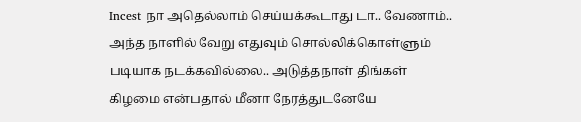Incest நா அதெல்லாம் செய்யக்கூடாது டா.. வேணாம்..
அந்த நாளில் வேறு எதுவும் சொல்லிக்கொள்ளும் படியாக நடக்கவில்லை.. அடுத்தநாள் திங்கள் கிழமை என்பதால் மீனா நேரத்துடனேயே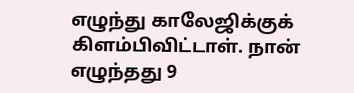எழுந்து காலேஜிக்குக் கிளம்பிவிட்டாள். நான் எழுந்தது 9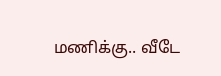மணிக்கு.. வீடே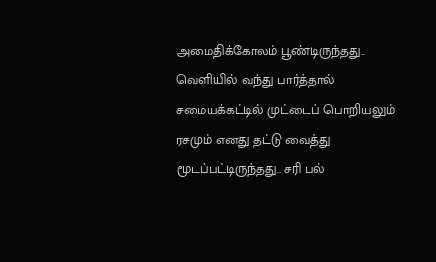அமைதிக்கோலம் பூண்டிருந்தது..  வெளியில் வந்து பார்த்தால் சமையக்கட்டில் முட்டைப் பொறியலும் ரசமும் எனது தட்டு வைத்து மூடப்பட்டிருந்தது.. சரி பல்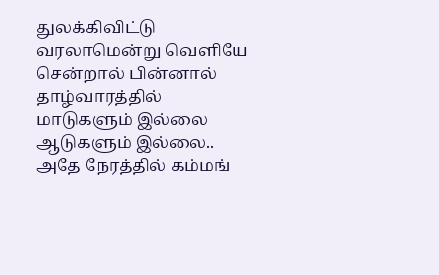துலக்கிவிட்டு வரலாமென்று வெளியே சென்றால் பின்னால் தாழ்வாரத்தில் மாடுகளும் இல்லை ஆடுகளும் இல்லை.. அதே நேரத்தில் கம்மங்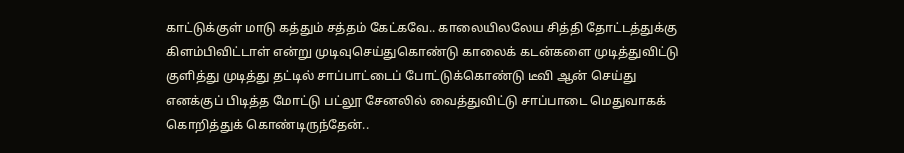காட்டுக்குள் மாடு கத்தும் சத்தம் கேட்கவே.. காலையிலலேய சித்தி தோட்டத்துக்கு கிளம்பிவிட்டாள் என்று முடிவுசெய்துகொண்டு காலைக் கடன்களை முடித்துவிட்டு குளித்து முடித்து தட்டில் சாப்பாட்டைப் போட்டுக்கொண்டு டீவி ஆன் செய்து எனக்குப் பிடித்த மோட்டு பட்லூ சேனலில் வைத்துவிட்டு சாப்பாடை மெதுவாகக் கொறித்துக் கொண்டிருந்தேன்..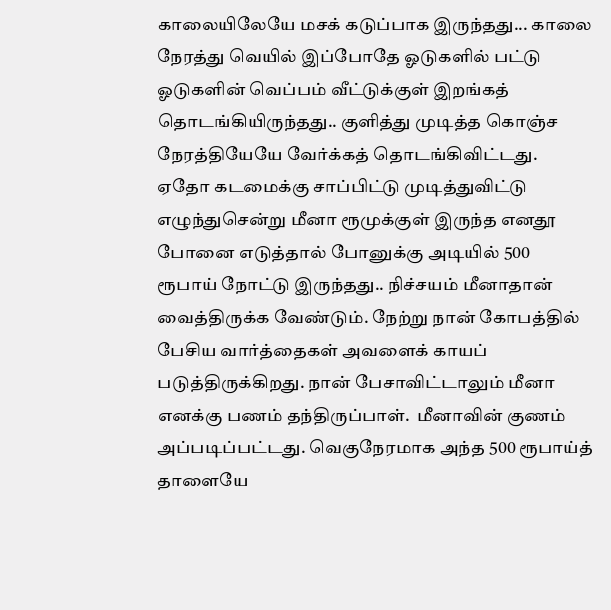காலையிலேயே மசக் கடுப்பாக இருந்தது... காலை நேரத்து வெயில் இப்போதே ஓடுகளில் பட்டு ஓடுகளின் வெப்பம் வீட்டுக்குள் இறங்கத் தொடங்கியிருந்தது.. குளித்து முடித்த கொஞ்ச நேரத்தியேயே வேர்க்கத் தொடங்கிவிட்டது. ஏதோ கடமைக்கு சாப்பிட்டு முடித்துவிட்டு எழுந்துசென்று மீனா ரூமுக்குள் இருந்த எனதூ போனை எடுத்தால் போனுக்கு அடியில் 500 ரூபாய் நோட்டு இருந்தது.. நிச்சயம் மீனாதான் வைத்திருக்க வேண்டும். நேற்று நான் கோபத்தில் பேசிய வார்த்தைகள் அவளைக் காயப் படுத்திருக்கிறது. நான் பேசாவிட்டாலும் மீனா எனக்கு பணம் தந்திருப்பாள்.  மீனாவின் குணம் அப்படிப்பட்டது. வெகுநேரமாக அந்த 500 ரூபாய்த் தாளையே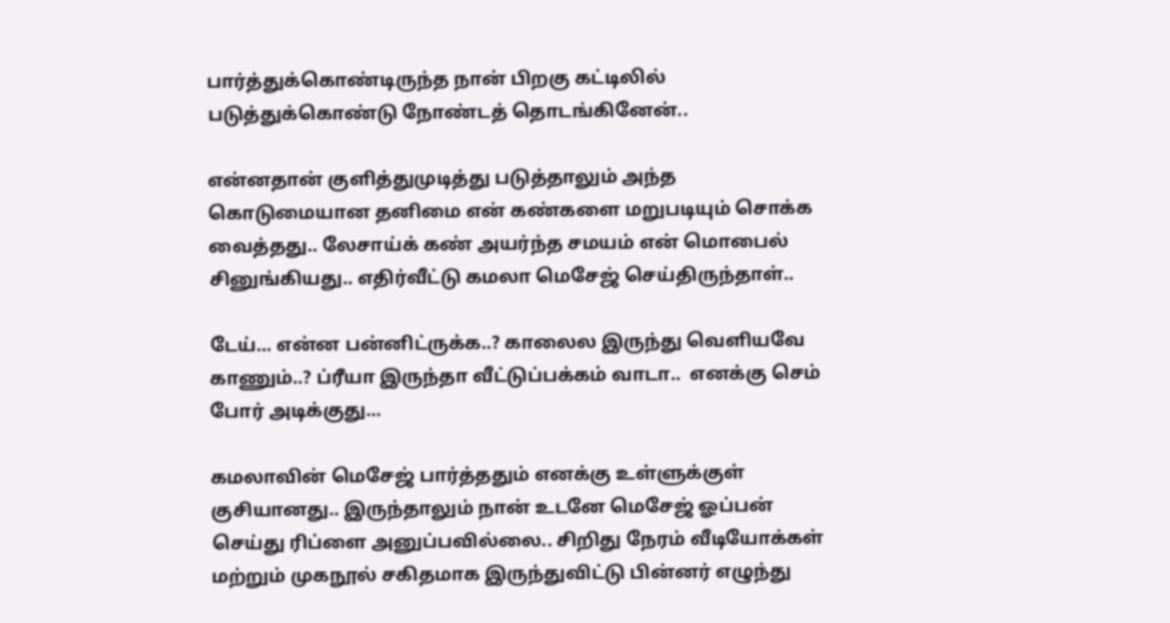பார்த்துக்கொண்டிருந்த நான் பிறகு கட்டிலில் படுத்துக்கொண்டு நோண்டத் தொடங்கினேன்..

என்னதான் குளித்துமுடித்து படுத்தாலும் அந்த கொடுமையான தனிமை என் கண்களை மறுபடியும் சொக்க வைத்தது.. லேசாய்க் கண் அயர்ந்த சமயம் என் மொபைல் சினுங்கியது.. எதிர்வீட்டு கமலா மெசேஜ் செய்திருந்தாள்..

டேய்... என்ன பன்னிட்ருக்க..? காலைல இருந்து வெளியவே காணும்..? ப்ரீயா இருந்தா வீட்டுப்பக்கம் வாடா..  எனக்கு செம் போர் அடிக்குது...

கமலாவின் மெசேஜ் பார்த்ததும் எனக்கு உள்ளுக்குள் குசியானது.. இருந்தாலும் நான் உடனே மெசேஜ் ஓப்பன் செய்து ரிப்ளை அனுப்பவில்லை.. சிறிது நேரம் வீடியோக்கள் மற்றும் முகநூல் சகிதமாக இருந்துவிட்டு பின்னர் எழுந்து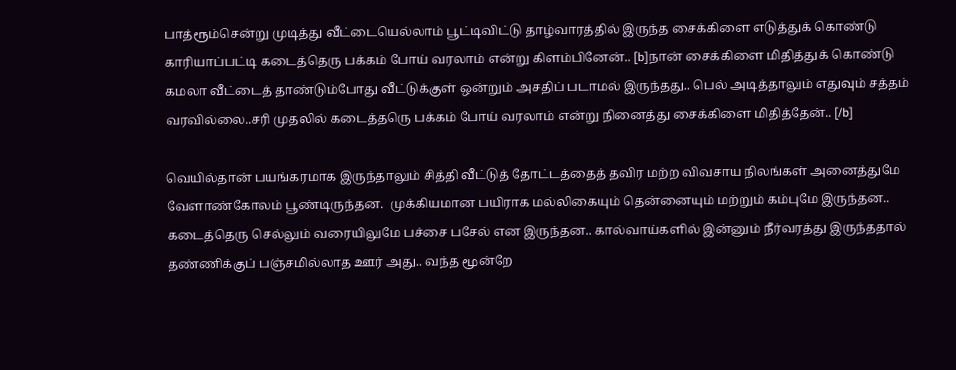பாத்ரூம்சென்று முடித்து வீட்டையெல்லாம் பூட்டிவிட்டு தாழ்வாரத்தில் இருந்த சைக்கிளை எடுத்துக் கொண்டு காரியாப்பட்டி கடைத்தெரு பக்கம் போய் வரலாம் என்று கிளம்பினேன்.. [b]நான் சைக்கிளை மிதித்துக் கொண்டு கமலா வீட்டைத் தாண்டும்போது வீட்டுக்குள் ஒன்றும் அசதிப் படாமல் இருந்தது.. பெல் அடித்தாலும் எதுவும் சத்தம் வரவில்லை..சரி முதலில் கடைத்தரெு பக்கம் போய் வரலாம் என்று நினைத்து சைக்கிளை மிதித்தேன்.. [/b]

வெயில்தான் பயங்கரமாக இருந்தாலும் சித்தி வீட்டுத் தோட்டத்தைத் தவிர மற்ற விவசாய நிலங்கள் அனைத்துமே வேளாண்கோலம் பூண்டிருந்தன.  முக்கியமான பயிராக மல்லிகையும் தென்னையும் மற்றும் கம்புமே இருந்தன.. கடைத்தெரு செல்லும் வரையிலுமே பச்சை பசேல் என இருந்தன.. கால்வாய்களில் இன்னும் நீர்வரத்து இருந்ததால் தண்ணிக்குப் பஞ்சமில்லாத ஊர் அது.. வந்த மூன்றே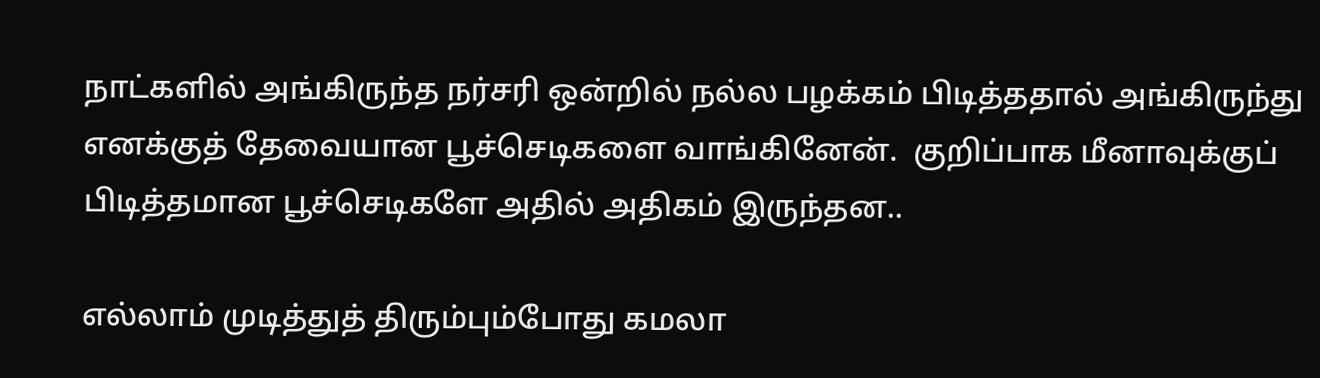நாட்களில் அங்கிருந்த நர்சரி ஒன்றில் நல்ல பழக்கம் பிடித்ததால் அங்கிருந்து எனக்குத் தேவையான பூச்செடிகளை வாங்கினேன்.  குறிப்பாக மீனாவுக்குப் பிடித்தமான பூச்செடிகளே அதில் அதிகம் இருந்தன..

எல்லாம் முடித்துத் திரும்பும்போது கமலா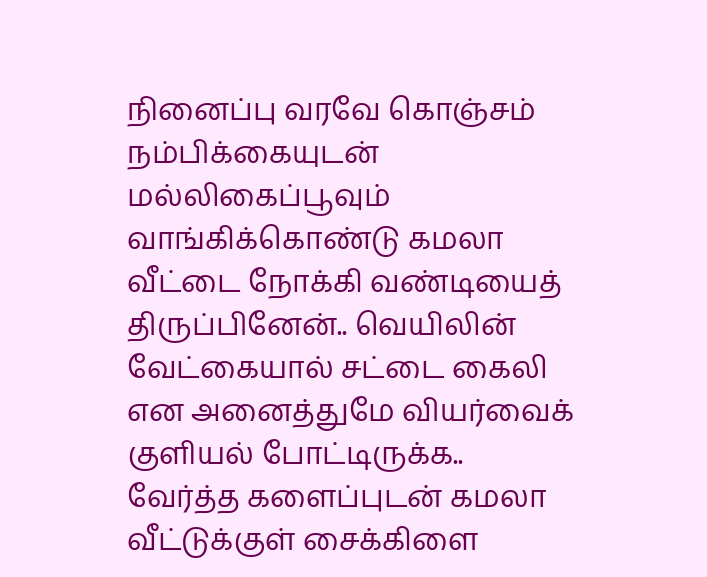நினைப்பு வரவே கொஞ்சம் நம்பிக்கையுடன் மல்லிகைப்பூவும் வாங்கிக்கொண்டு கமலா வீட்டை நோக்கி வண்டியைத் திருப்பினேன்.. வெயிலின் வேட்கையால் சட்டை கைலி என அனைத்துமே வியர்வைக் குளியல் போட்டிருக்க.. வேர்த்த களைப்புடன் கமலா வீட்டுக்குள் சைக்கிளை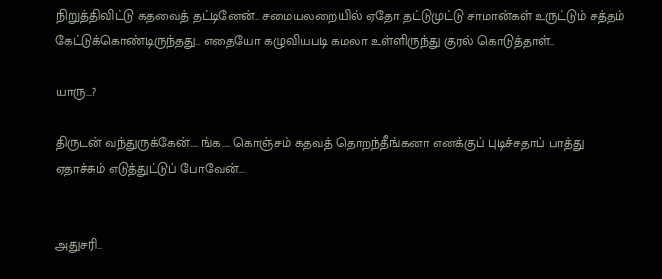நிறுத்திவிட்டு கதவைத் தட்டினேன்.. சமையலறையில் ஏதோ தட்டுமுட்டு சாமான்கள் உருட்டும் சத்தம் கேட்டுக்கொண்டிருந்தது.. எதையோ கழுவியபடி கமலா உள்ளிருந்து குரல் கொடுத்தாள்..

யாரு...?

திருடன் வந்துருக்கேன்.... ங்க.... கொஞ்சம் கதவத் தொறந்தீங்கனா எனக்குப் புடிச்சதாப் பாத்து ஏதாச்சும் எடுத்துட்டுப் போவேன்...


அதுசரி..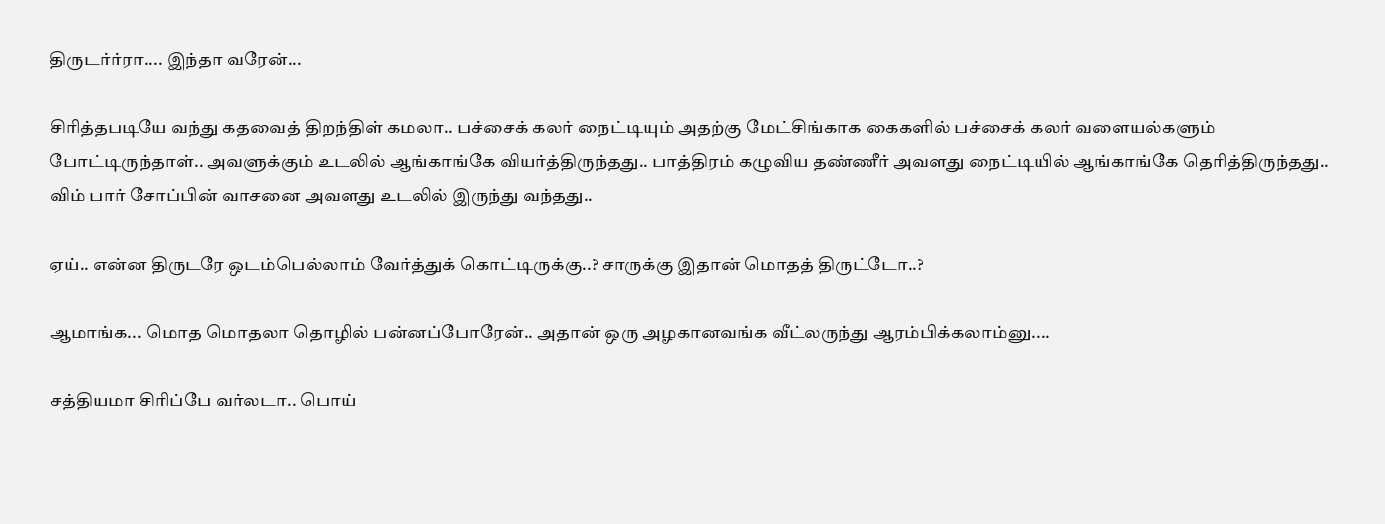திருடர்ர்ரா.... இந்தா வரேன்...

சிரித்தபடியே வந்து கதவைத் திறந்திள் கமலா.. பச்சைக் கலர் நைட்டியும் அதற்கு மேட்சிங்காக கைகளில் பச்சைக் கலர் வளையல்களும் போட்டிருந்தாள்.. அவளுக்கும் உடலில் ஆங்காங்கே வியர்த்திருந்தது.. பாத்திரம் கழுவிய தண்ணீர் அவளது நைட்டியில் ஆங்காங்கே தெரித்திருந்தது.. விம் பார் சோப்பின் வாசனை அவளது உடலில் இருந்து வந்தது..

ஏய்.. என்ன திருடரே ஒடம்பெல்லாம் வேர்த்துக் கொட்டிருக்கு..? சாருக்கு இதான் மொதத் திருட்டோ..?

ஆமாங்க... மொத மொதலா தொழில் பன்னப்போரேன்.. அதான் ஒரு அழகானவங்க வீட்லருந்து ஆரம்பிக்கலாம்னு....

சத்தியமா சிரிப்பே வர்லடா.. பொய்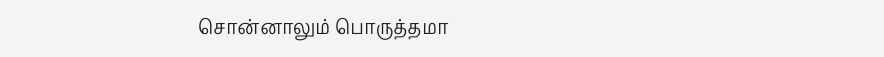சொன்னாலும் பொருத்தமா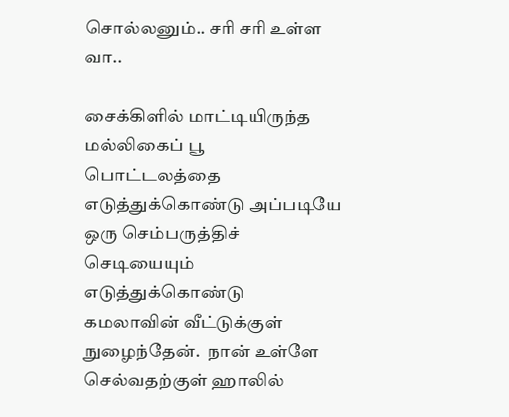சொல்லனும்.. சரி சரி உள்ள வா..

சைக்கிளில் மாட்டியிருந்த மல்லிகைப் பூ பொட்டலத்தை எடுத்துக்கொண்டு அப்படியே ஒரு செம்பருத்திச் செடியையும் எடுத்துக்கொண்டு கமலாவின் வீட்டுக்குள் நுழைந்தேன்.  நான் உள்ளே செல்வதற்குள் ஹாலில்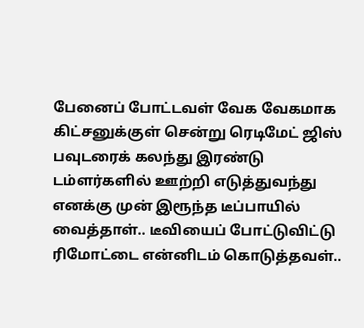பேனைப் போட்டவள் வேக வேகமாக கிட்சனுக்குள் சென்று ரெடிமேட் ஜிஸ் பவுடரைக் கலந்து இரண்டு டம்ளர்களில் ஊற்றி எடுத்துவந்து எனக்கு முன் இரூந்த டீப்பாயில் வைத்தாள்.. டீவியைப் போட்டுவிட்டு ரிமோட்டை என்னிடம் கொடுத்தவள்..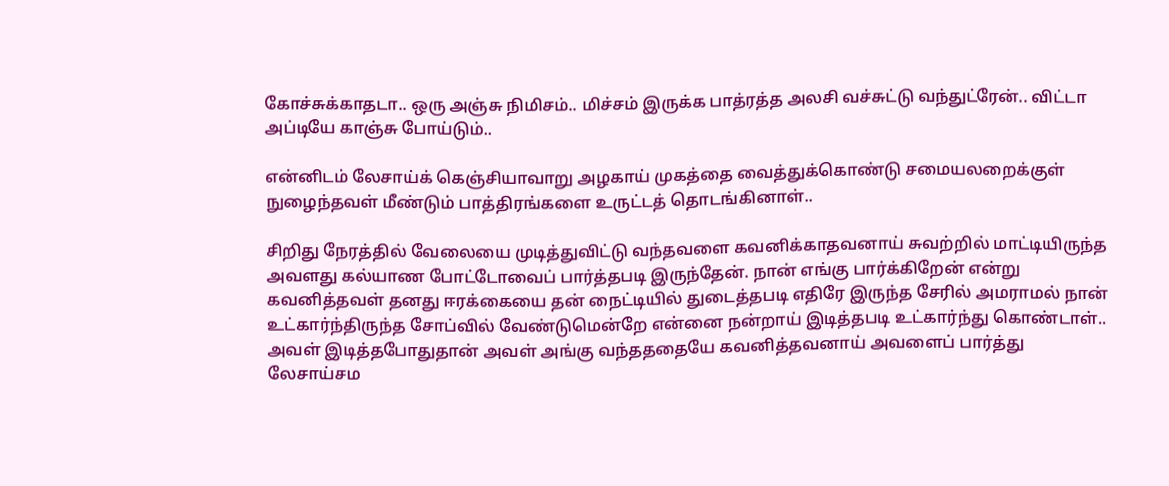கோச்சுக்காதடா.. ஒரு அஞ்சு நிமிசம்.. மிச்சம் இருக்க பாத்ரத்த அலசி வச்சுட்டு வந்துட்ரேன்.. விட்டா அப்டியே காஞ்சு போய்டும்..

என்னிடம் லேசாய்க் கெஞ்சியாவாறு அழகாய் முகத்தை வைத்துக்கொண்டு சமையலறைக்குள் நுழைந்தவள் மீண்டும் பாத்திரங்களை உருட்டத் தொடங்கினாள்..

சிறிது நேரத்தில் வேலையை முடித்துவிட்டு வந்தவளை கவனிக்காதவனாய் சுவற்றில் மாட்டியிருந்த அவளது கல்யாண போட்டோவைப் பார்த்தபடி இருந்தேன். நான் எங்கு பார்க்கிறேன் என்று கவனித்தவள் தனது ஈரக்கையை தன் நைட்டியில் துடைத்தபடி எதிரே இருந்த சேரில் அமராமல் நான் உட்கார்ந்திருந்த சோப்வில் வேண்டுமென்றே என்னை நன்றாய் இடித்தபடி உட்கார்ந்து கொண்டாள்.. அவள் இடித்தபோதுதான் அவள் அங்கு வந்தததையே கவனித்தவனாய் அவளைப் பார்த்து லேசாய்சம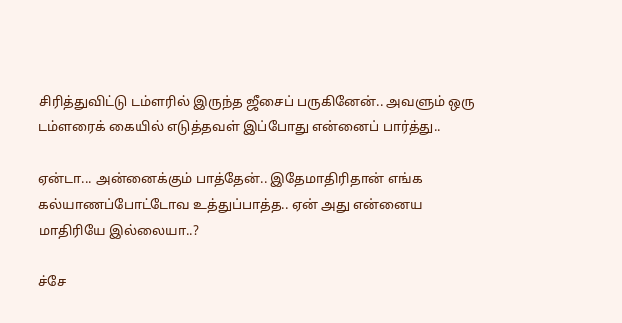சிரித்துவிட்டு டம்ளரில் இருந்த ஜீசைப் பருகினேன்.. அவளும் ஒரு டம்ளரைக் கையில் எடுத்தவள் இப்போது என்னைப் பார்த்து..

ஏன்டா... அன்னைக்கும் பாத்தேன்.. இதேமாதிரிதான் எங்க கல்யாணப்போட்டோவ உத்துப்பாத்த.. ஏன் அது என்னைய மாதிரியே இல்லையா..?

ச்சே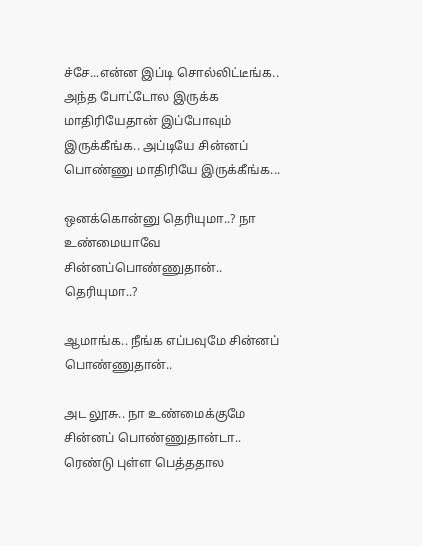ச்சே...என்ன இப்டி சொல்லிட்டீங்க.. அந்த போட்டோல இருக்க மாதிரியேதான் இப்போவும் இருக்கீங்க.. அப்டியே சின்னப் பொண்ணு மாதிரியே இருக்கீங்க...

ஒனக்கொன்னு தெரியுமா..? நா உண்மையாவே சின்னப்பொண்ணுதான்.. தெரியுமா..?

ஆமாங்க.. நீங்க எப்பவுமே சின்னப் பொண்ணுதான்..

அட லூசு.. நா உண்மைக்குமே சின்னப் பொண்ணுதான்டா.. ரெண்டு புள்ள பெத்ததால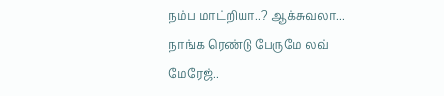நம்ப மாட்றியா..? ஆக்சுவலா... நாங்க ரெண்டு பேருமே லவ் மேரேஜ்..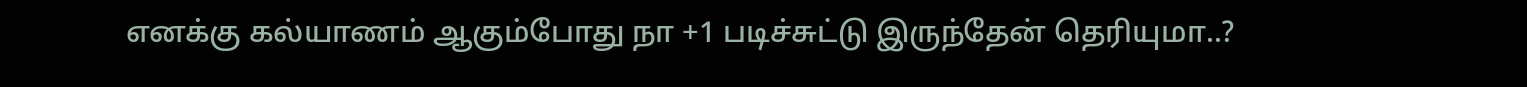எனக்கு கல்யாணம் ஆகும்போது நா +1 படிச்சுட்டு இருந்தேன் தெரியுமா..?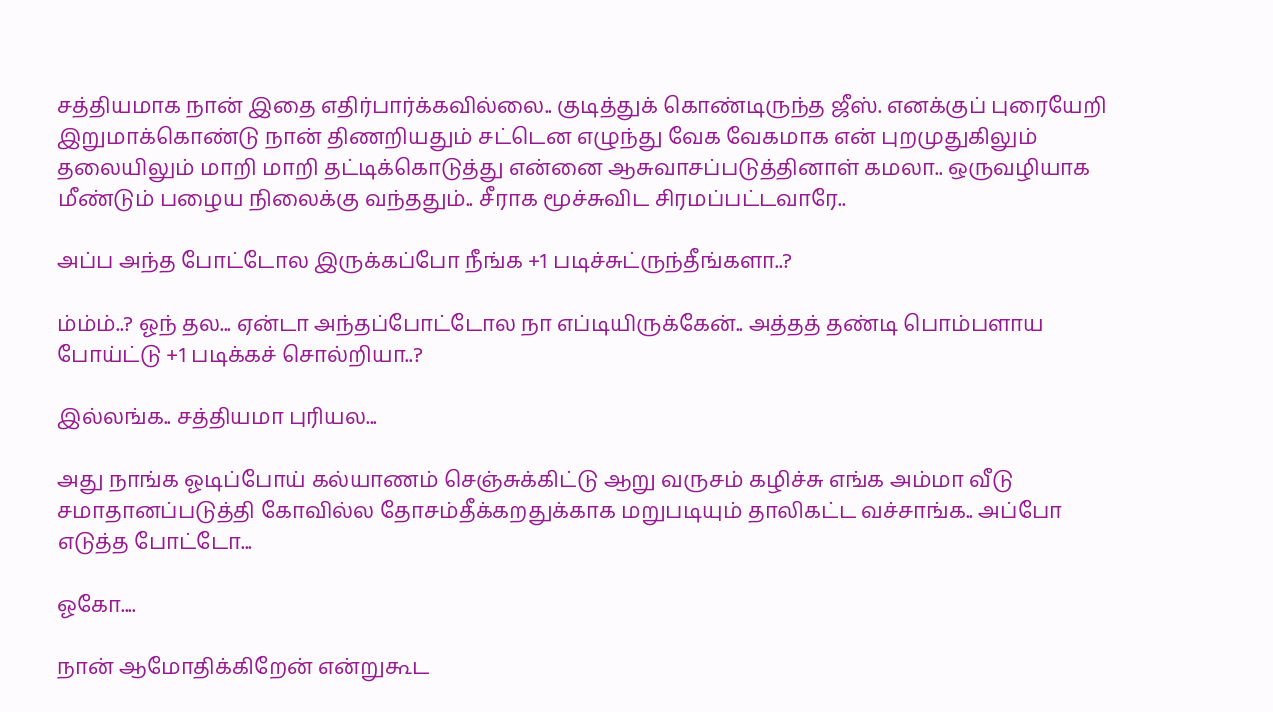சத்தியமாக நான் இதை எதிர்பார்க்கவில்லை.. குடித்துக் கொண்டிருந்த ஜீஸ். எனக்குப் புரையேறி இறுமாக்கொண்டு நான் திணறியதும் சட்டென எழுந்து வேக வேகமாக என் புறமுதுகிலும் தலையிலும் மாறி மாறி தட்டிக்கொடுத்து என்னை ஆசுவாசப்படுத்தினாள் கமலா.. ஒருவழியாக மீண்டும் பழைய நிலைக்கு வந்ததும்.. சீராக மூச்சுவிட சிரமப்பட்டவாரே..

அப்ப அந்த போட்டோல இருக்கப்போ நீங்க +1 படிச்சுட்ருந்தீங்களா..?

ம்ம்ம்..? ஓந் தல... ஏன்டா அந்தப்போட்டோல நா எப்டியிருக்கேன்.. அத்தத் தண்டி பொம்பளாய போய்ட்டு +1 படிக்கச் சொல்றியா..?

இல்லங்க.. சத்தியமா புரியல...

அது நாங்க ஓடிப்போய் கல்யாணம் செஞ்சுக்கிட்டு ஆறு வருசம் கழிச்சு எங்க அம்மா வீடு சமாதானப்படுத்தி கோவில்ல தோசம்தீக்கறதுக்காக மறுபடியும் தாலிகட்ட வச்சாங்க.. அப்போ எடுத்த போட்டோ...

ஓகோ....

நான் ஆமோதிக்கிறேன் என்றுகூட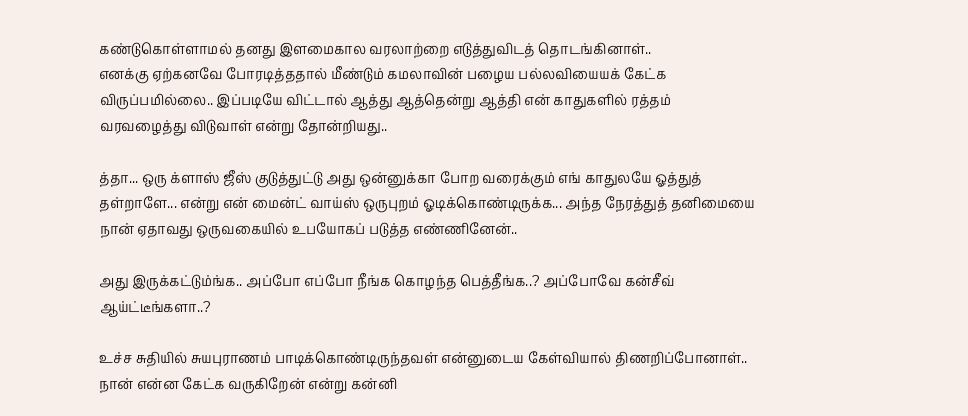கண்டுகொள்ளாமல் தனது இளமைகால வரலாற்றை எடுத்துவிடத் தொடங்கினாள்..
எனக்கு ஏற்கனவே போரடித்ததால் மீண்டும் கமலாவின் பழைய பல்லவியையக் கேட்க விருப்பமில்லை.. இப்படியே விட்டால் ஆத்து ஆத்தென்று ஆத்தி என் காதுகளில் ரத்தம் வரவழைத்து விடுவாள் என்று தோன்றியது..

த்தா... ஒரு க்ளாஸ் ஜீஸ் குடுத்துட்டு அது ஒன்னுக்கா போற வரைக்கும் எங் காதுலயே ஓத்துத் தள்றாளே... என்று என் மைன்ட் வாய்ஸ் ஒருபுறம் ஓடிக்கொண்டிருக்க... அந்த நேரத்துத் தனிமையை நான் ஏதாவது ஒருவகையில் உபயோகப் படுத்த எண்ணினேன்..

அது இருக்கட்டும்ங்க.. அப்போ எப்போ நீங்க கொழந்த பெத்தீங்க..? அப்போவே கன்சீவ் ஆய்ட்டீங்களா..?

உச்ச சுதியில் சுயபுராணம் பாடிக்கொண்டிருந்தவள் என்னுடைய கேள்வியால் திணறிப்போனாள்.. நான் என்ன கேட்க வருகிறேன் என்று கன்னி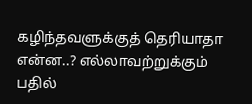கழிந்தவளுக்குத் தெரியாதா என்ன..? எல்லாவற்றுக்கும் பதில்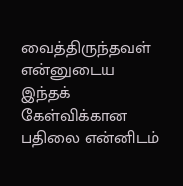வைத்திருந்தவள் என்னுடைய இந்தக் கேள்விக்கான பதிலை என்னிடம்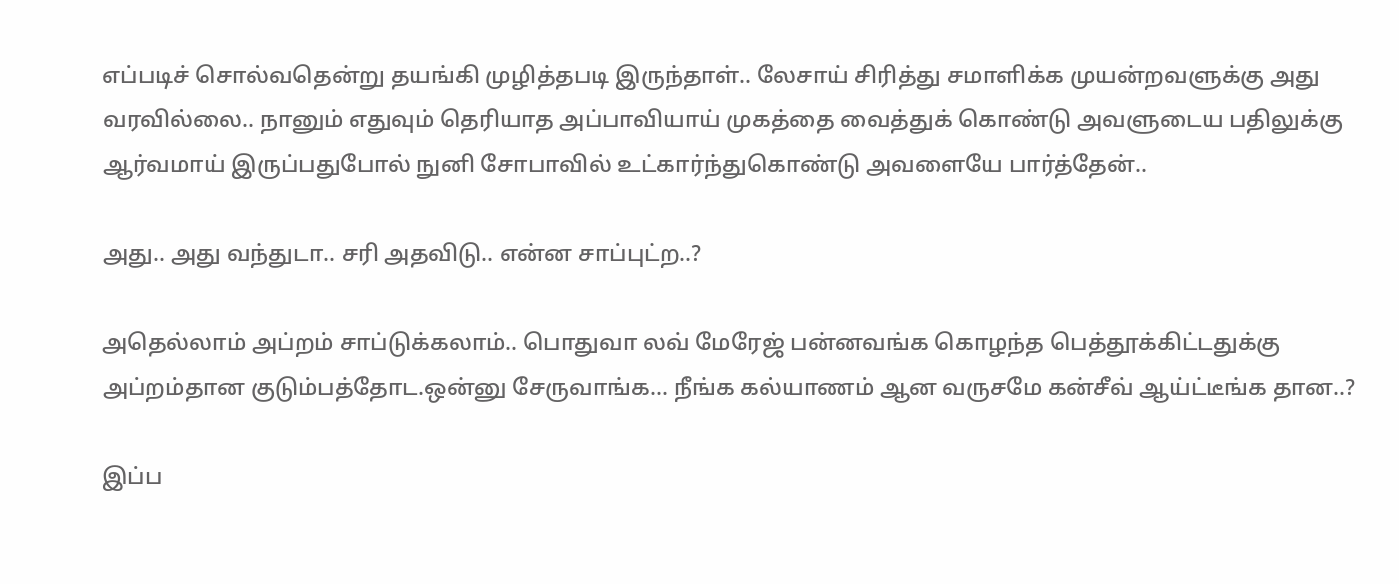எப்படிச் சொல்வதென்று தயங்கி முழித்தபடி இருந்தாள்.. லேசாய் சிரித்து சமாளிக்க முயன்றவளுக்கு அது வரவில்லை.. நானும் எதுவும் தெரியாத அப்பாவியாய் முகத்தை வைத்துக் கொண்டு அவளுடைய பதிலுக்கு ஆர்வமாய் இருப்பதுபோல் நுனி சோபாவில் உட்கார்ந்துகொண்டு அவளையே பார்த்தேன்..

அது.. அது வந்துடா.. சரி அதவிடு.. என்ன சாப்புட்ற..?

அதெல்லாம் அப்றம் சாப்டுக்கலாம்.. பொதுவா லவ் மேரேஜ் பன்னவங்க கொழந்த பெத்தூக்கிட்டதுக்கு அப்றம்தான குடும்பத்தோட.ஒன்னு சேருவாங்க... நீங்க கல்யாணம் ஆன வருசமே கன்சீவ் ஆய்ட்டீங்க தான..?

இப்ப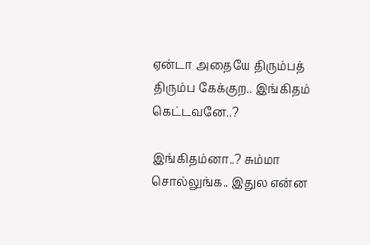ஏன்டா அதையே திரும்பத் திரும்ப கேக்குற.. இங்கிதம் கெட்டவனே..?

இங்கிதம்னா..? சும்மா சொல்லுங்க.. இதுல என்ன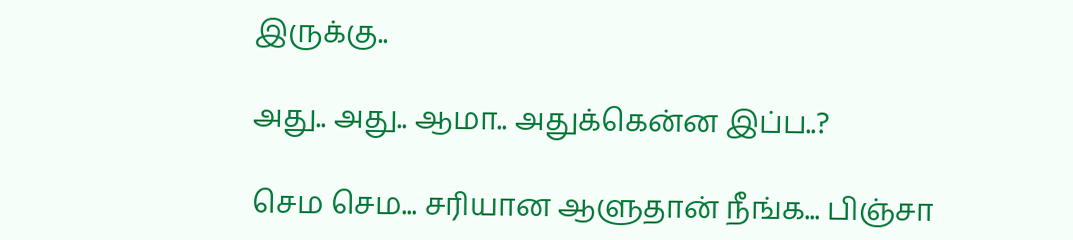இருக்கு..

அது.. அது.. ஆமா.. அதுக்கென்ன இப்ப..?

செம செம... சரியான ஆளுதான் நீங்க... பிஞ்சா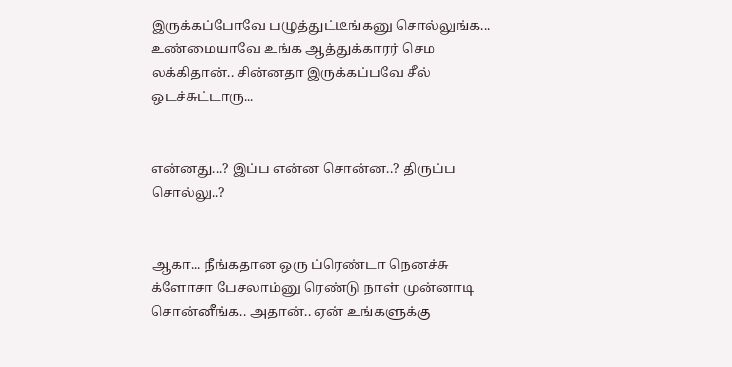இருக்கப்போவே பழுத்துட்டீங்கனு சொல்லுங்க... உண்மையாவே உங்க ஆத்துக்காரர் செம லக்கிதான்.. சின்னதா இருக்கப்பவே சீல் ஒடச்சுட்டாரு...


என்னது...? இப்ப என்ன சொன்ன..? திருப்ப சொல்லு..?


ஆகா... நீங்கதான ஒரு ப்ரெண்டா நெனச்சு க்ளோசா பேசலாம்னு ரெண்டு நாள் முன்னாடி சொன்னீங்க.. அதான்.. ஏன் உங்களுக்கு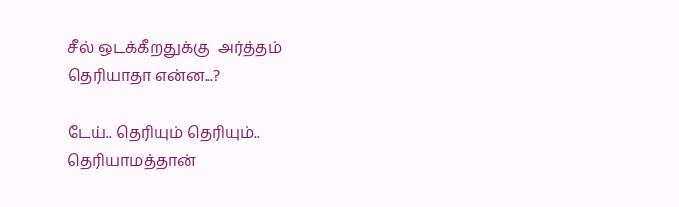சீல் ஒடக்கீறதுக்கு  அர்த்தம் தெரியாதா என்ன...?

டேய்.. தெரியும் தெரியும்.. தெரியாமத்தான்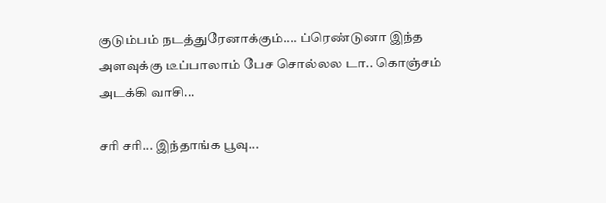குடும்பம் நடத்துரேனாக்கும்.... ப்ரெண்டுனா இந்த அளவுக்கு டீப்பாலாம் பேச சொல்லல டா.. கொஞ்சம் அடக்கி வாசி...

சரி சரி... இந்தாங்க பூவு...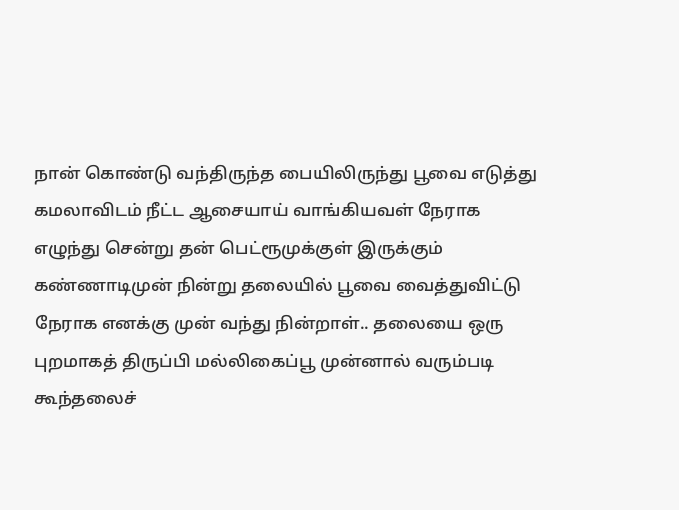நான் கொண்டு வந்திருந்த பையிலிருந்து பூவை எடுத்து கமலாவிடம் நீட்ட ஆசையாய் வாங்கியவள் நேராக எழுந்து சென்று தன் பெட்ரூமுக்குள் இருக்கும் கண்ணாடிமுன் நின்று தலையில் பூவை வைத்துவிட்டு நேராக எனக்கு முன் வந்து நின்றாள்.. தலையை ஒரு புறமாகத் திருப்பி மல்லிகைப்பூ முன்னால் வரும்படி கூந்தலைச்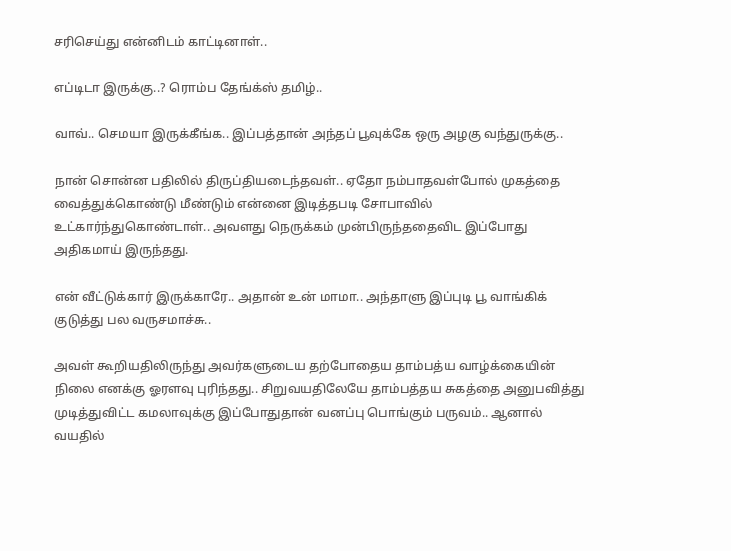சரிசெய்து என்னிடம் காட்டினாள்..

எப்டிடா இருக்கு..? ரொம்ப தேங்க்ஸ் தமிழ்..

வாவ்.. செமயா இருக்கீங்க.. இப்பத்தான் அந்தப் பூவுக்கே ஒரு அழகு வந்துருக்கு..

நான் சொன்ன பதிலில் திருப்தியடைந்தவள்.. ஏதோ நம்பாதவள்போல் முகத்தை வைத்துக்கொண்டு மீண்டும் என்னை இடித்தபடி சோபாவில் உட்கார்ந்துகொண்டாள்.. அவளது நெருக்கம் முன்பிருந்ததைவிட இப்போது அதிகமாய் இருந்தது.

என் வீட்டுக்கார் இருக்காரே.. அதான் உன் மாமா.. அந்தாளு இப்புடி பூ வாங்கிக் குடுத்து பல வருசமாச்சு..

அவள் கூறியதிலிருந்து அவர்களுடைய தற்போதைய தாம்பத்ய வாழ்க்கையின் நிலை எனக்கு ஓரளவு புரிந்தது.. சிறுவயதிலேயே தாம்பத்தய சுகத்தை அனுபவித்து முடித்துவிட்ட கமலாவுக்கு இப்போதுதான் வனப்பு பொங்கும் பருவம்.. ஆனால் வயதில்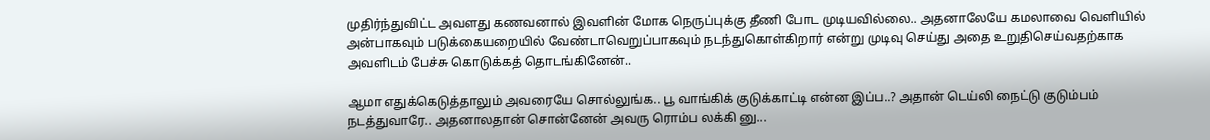முதிர்ந்துவிட்ட அவளது கணவனால் இவளின் மோக நெருப்புக்கு தீணி போட முடியவில்லை.. அதனாலேயே கமலாவை வெளியில் அன்பாகவும் படுக்கையறையில் வேண்டாவெறுப்பாகவும் நடந்துகொள்கிறார் என்று முடிவு செய்து அதை உறுதிசெய்வதற்காக அவளிடம் பேச்சு கொடுக்கத் தொடங்கினேன்..

ஆமா எதுக்கெடுத்தாலும் அவரையே சொல்லுங்க.. பூ வாங்கிக் குடுக்காட்டி என்ன இப்ப..? அதான் டெய்லி நைட்டு குடும்பம் நடத்துவாரே.. அதனாலதான் சொன்னேன் அவரு ரொம்ப லக்கி னு...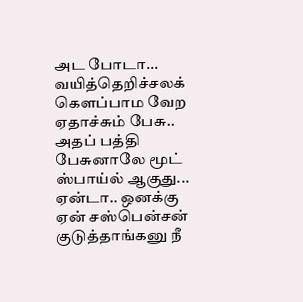அட போடா... வயித்தெறிச்சலக் கௌப்பாம வேற ஏதாச்சும் பேசு.. அதப் பத்தி பேசுனாலே மூட் ஸ்பாய்ல் ஆகுது... ஏன்டா.. ஒனக்கு ஏன் சஸ்பென்சன் குடுத்தாங்கனு நீ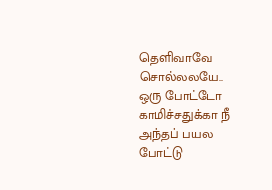தெளிவாவே சொல்லலயே.. ஒரு போட்டோ காமிச்சதுக்கா நீ அந்தப் பயல போட்டு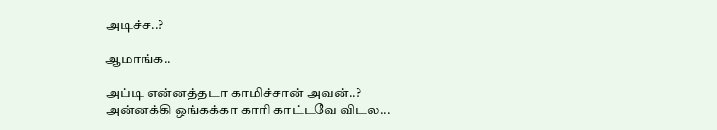அடிச்ச..?

ஆமாங்க..

அப்டி என்னத்தடா காமிச்சான் அவன்..? அன்னக்கி ஒங்கக்கா காரி காட்டவே விடல...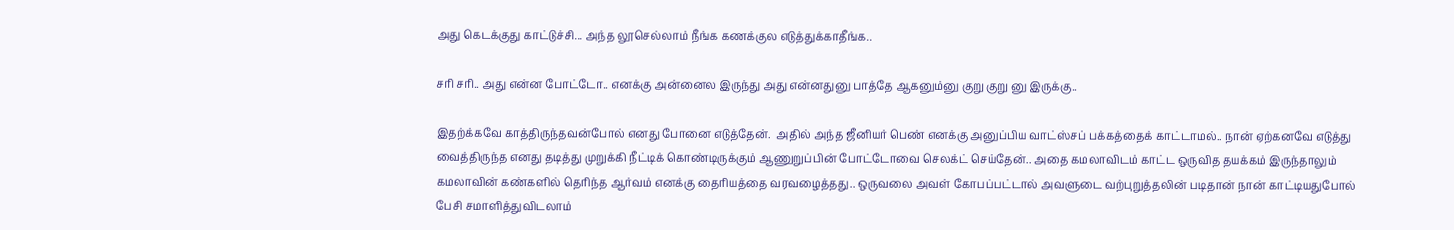அது கெடக்குது காட்டுச்சி... அந்த லூசெல்லாம் நீங்க கணக்குல எடுத்துக்காதீங்க..

சரி சரி.. அது என்ன போட்டோ.. எனக்கு அன்னைல இருந்து அது என்னதுனு பாத்தே ஆகனும்னு குறு குறு னு இருக்கு..

இதற்க்கவே காத்திருந்தவன்போல் எனது போனை எடுத்தேன்.  அதில் அந்த ஜீனியர் பெண் எனக்கு அனுப்பிய வாட்ஸ்சப் பக்கத்தைக் காட்டாமல்.. நான் ஏற்கனவே எடுத்து வைத்திருந்த எனது தடித்து முறுக்கி நீட்டிக் கொண்டிருக்கும் ஆணுறுப்பின் போட்டோவை செலக்ட் செய்தேன்.. அதை கமலாவிடம் காட்ட ஒருவித தயக்கம் இருந்தாலும் கமலாவின் கண்களில் தெரிந்த ஆர்வம் எனக்கு தைரியத்தை வரவழைத்தது.. ஒருவலை அவள் கோபப்பட்டால் அவளுடை வற்புறுத்தலின் படிதான் நான் காட்டியதுபோல் பேசி சமாளித்துவிடலாம்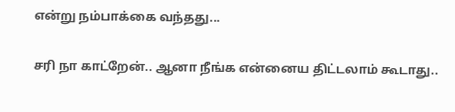என்று நம்பாக்கை வந்தது...

சரி நா காட்றேன்.. ஆனா நீங்க என்னைய திட்டலாம் கூடாது..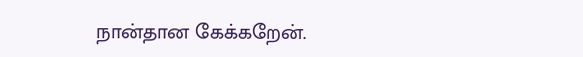நான்தான கேக்கறேன்.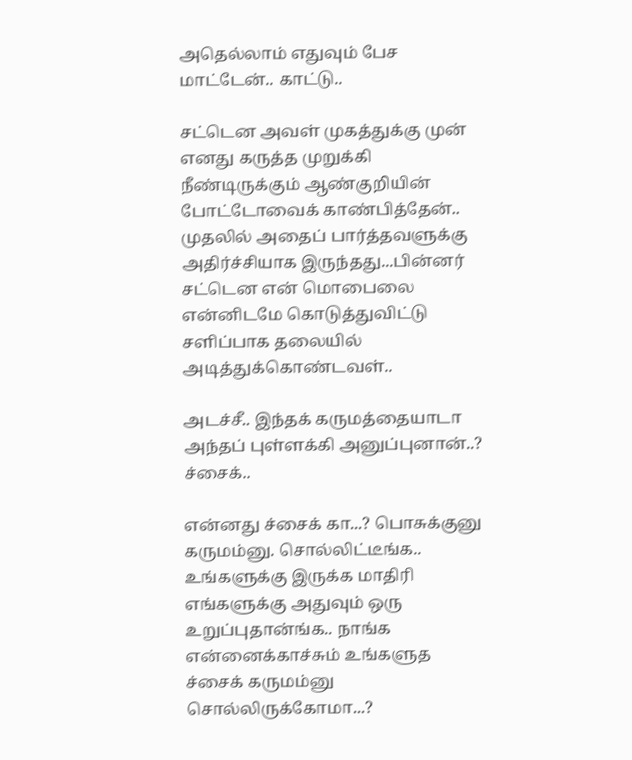அதெல்லாம் எதுவும் பேச மாட்டேன்.. காட்டு..

சட்டென அவள் முகத்துக்கு முன் எனது கருத்த முறுக்கி நீண்டிருக்கும் ஆண்குறியின் போட்டோவைக் காண்பித்தேன்.. முதலில் அதைப் பார்த்தவளுக்கு அதிர்ச்சியாக இருந்தது...பின்னர் சட்டென என் மொபைலை என்னிடமே கொடுத்துவிட்டு சளிப்பாக தலையில் அடித்துக்கொண்டவள்..

அடச்சீ.. இந்தக் கருமத்தையாடா அந்தப் புள்ளக்கி அனுப்புனான்..? ச்சைக்..

என்னது ச்சைக் கா...? பொசுக்குனு கருமம்னு. சொல்லிட்டீங்க.. உங்களுக்கு இருக்க மாதிரி எங்களுக்கு அதுவும் ஒரு உறுப்புதான்ங்க.. நாங்க என்னைக்காச்சும் உங்களுத ச்சைக் கருமம்னு சொல்லிருக்கோமா...?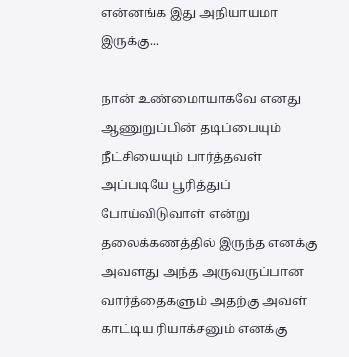என்னங்க இது அநியாயமா இருக்கு...

நான் உண்மைாயாகவே எனது ஆணுறுப்பின் தடிப்பையும் நீட்சியையும் பார்த்தவள் அப்படியே பூரித்துப் போய்விடுவாள் என்று தலைக்கணத்தில் இருந்த எனக்கு அவளது அந்த அருவருப்பான வார்த்தைகளும் அதற்கு அவள் காட்டிய ரியாக்சனும் எனக்கு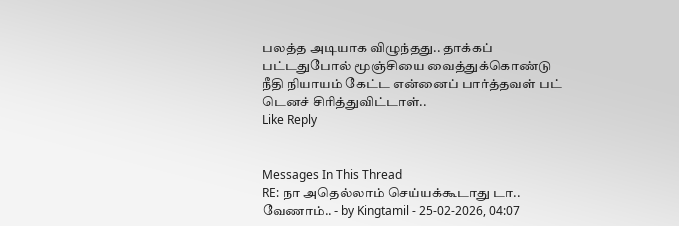பலத்த அடியாக விழுந்தது.. தாக்கப் பட்டதுபோல் மூஞ்சியை வைத்துக்கொண்டு நீதி நியாயம் கேட்ட என்னைப் பார்த்தவள் பட் டெனச் சிரித்துவிட்டாள்..
Like Reply


Messages In This Thread
RE: நா அதெல்லாம் செய்யக்கூடாது டா.. வேணாம்.. - by Kingtamil - 25-02-2026, 04:07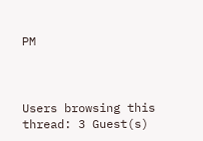PM



Users browsing this thread: 3 Guest(s)